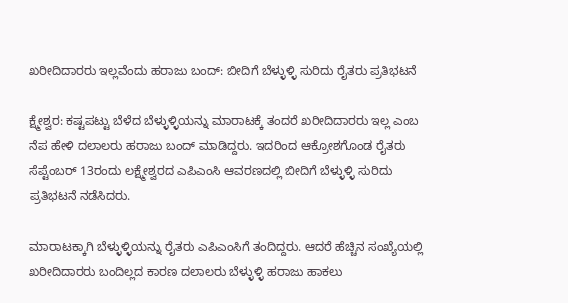ಖರೀದಿದಾರರು ಇಲ್ಲವೆಂದು ಹರಾಜು ಬಂದ್: ಬೀದಿಗೆ ಬೆಳ್ಳುಳ್ಳಿ ಸುರಿದು ರೈತರು ಪ್ರತಿಭಟನೆ

ಕ್ಷ್ಮೇಶ್ವರ: ಕಷ್ಟಪಟ್ಟು ಬೆಳೆದ ಬೆಳ್ಳುಳ್ಳಿಯನ್ನು ಮಾರಾಟಕ್ಕೆ ತಂದರೆ ಖರೀದಿದಾರರು ಇಲ್ಲ ಎಂಬ ನೆಪ ಹೇಳಿ ದಲಾಲರು ಹರಾಜು ಬಂದ್ ಮಾಡಿದ್ದರು. ಇದರಿಂದ ಆಕ್ರೋಶಗೊಂಡ ರೈತರು ಸೆಪ್ಟೆಂಬರ್‌ 13ರಂದು ಲಕ್ಷ್ಮೇಶ್ವರದ ಎಪಿಎಂಸಿ ಆವರಣದಲ್ಲಿ ಬೀದಿಗೆ ಬೆಳ್ಳುಳ್ಳಿ ಸುರಿದು ಪ್ರತಿಭಟನೆ ನಡೆಸಿದರು.

ಮಾರಾಟಕ್ಕಾಗಿ ಬೆಳ್ಳುಳ್ಳಿಯನ್ನು ರೈತರು ಎಪಿಎಂಸಿಗೆ ತಂದಿದ್ದರು. ಆದರೆ ಹೆಚ್ಚಿನ ಸಂಖ್ಯೆಯಲ್ಲಿ ಖರೀದಿದಾರರು ಬಂದಿಲ್ಲದ ಕಾರಣ ದಲಾಲರು ಬೆಳ್ಳುಳ್ಳಿ ಹರಾಜು ಹಾಕಲು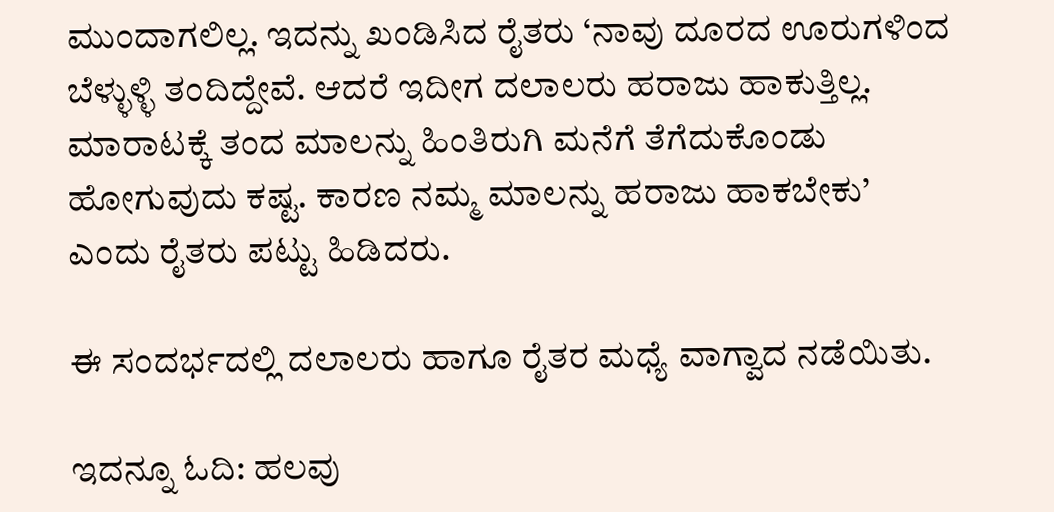ಮುಂದಾಗಲಿಲ್ಲ. ಇದನ್ನು ಖಂಡಿಸಿದ ರೈತರು ‘ನಾವು ದೂರದ ಊರುಗಳಿಂದ ಬೆಳ್ಳುಳ್ಳಿ ತಂದಿದ್ದೇವೆ. ಆದರೆ ಇದೀಗ ದಲಾಲರು ಹರಾಜು ಹಾಕುತ್ತಿಲ್ಲ. ಮಾರಾಟಕ್ಕೆ ತಂದ ಮಾಲನ್ನು ಹಿಂತಿರುಗಿ ಮನೆಗೆ ತೆಗೆದುಕೊಂಡು ಹೋಗುವುದು ಕಷ್ಟ. ಕಾರಣ ನಮ್ಮ ಮಾಲನ್ನು ಹರಾಜು ಹಾಕಬೇಕು’ ಎಂದು ರೈತರು ಪಟ್ಟು ಹಿಡಿದರು.

ಈ ಸಂದರ್ಭದಲ್ಲಿ ದಲಾಲರು ಹಾಗೂ ರೈತರ ಮಧ್ಯೆ ವಾಗ್ವಾದ ನಡೆಯಿತು.

ಇದನ್ನೂ ಓದಿ: ಹಲವು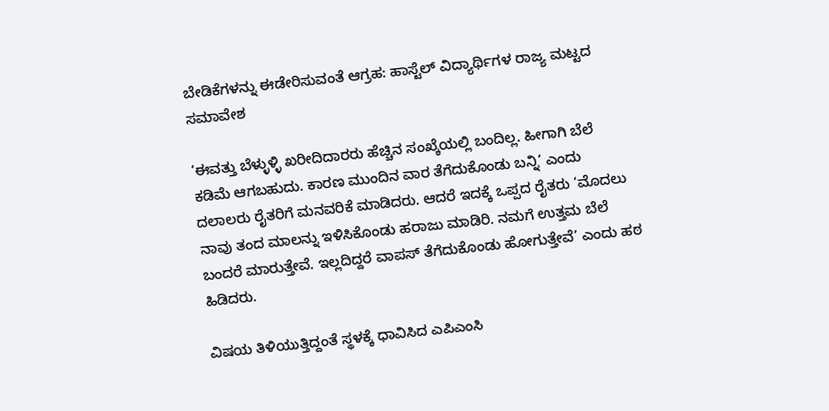ಬೇಡಿಕೆಗಳನ್ನು ಈಡೇರಿಸುವಂತೆ ಆಗ್ರಹ: ಹಾಸ್ಟೆಲ್ ವಿದ್ಯಾರ್ಥಿಗಳ ರಾಜ್ಯ ಮಟ್ಟದ ಸಮಾವೇಶ

‘ಈವತ್ತು ಬೆಳ್ಳುಳ್ಳಿ ಖರೀದಿದಾರರು ಹೆಚ್ಚಿನ ಸಂಖ್ಕೆಯಲ್ಲಿ ಬಂದಿಲ್ಲ. ಹೀಗಾಗಿ ಬೆಲೆ ಕಡಿಮೆ ಆಗಬಹುದು. ಕಾರಣ ಮುಂದಿನ ವಾರ ತೆಗೆದುಕೊಂಡು ಬನ್ನಿ’ ಎಂದು ದಲಾಲರು ರೈತರಿಗೆ ಮನವರಿಕೆ ಮಾಡಿದರು. ಆದರೆ ಇದಕ್ಕೆ ಒಪ್ಪದ ರೈತರು ‘ಮೊದಲು ನಾವು ತಂದ ಮಾಲನ್ನು ಇಳಿಸಿಕೊಂಡು ಹರಾಜು ಮಾಡಿರಿ. ನಮಗೆ ಉತ್ತಮ ಬೆಲೆ ಬಂದರೆ ಮಾರುತ್ತೇವೆ. ಇಲ್ಲದಿದ್ದರೆ ವಾಪಸ್ ತೆಗೆದುಕೊಂಡು ಹೋಗುತ್ತೇವೆ’ ಎಂದು ಹಠ ಹಿಡಿದರು.

ವಿಷಯ ತಿಳಿಯುತ್ತಿದ್ದಂತೆ ಸ್ಥಳಕ್ಕೆ ಧಾವಿಸಿದ ಎಪಿಎಂಸಿ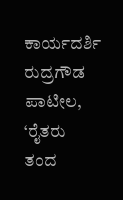ಕಾರ್ಯದರ್ಶಿ ರುದ್ರಗೌಡ ಪಾಟೀಲ, ‘ರೈತರು ತಂದ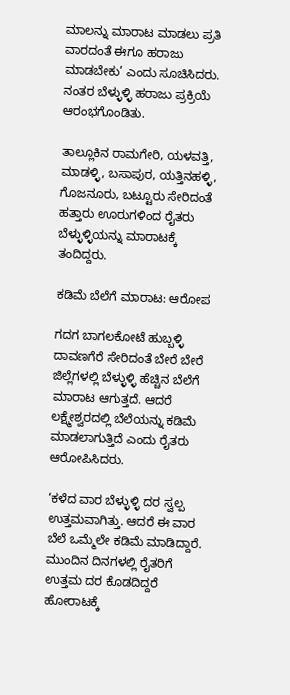ಮಾಲನ್ನು ಮಾರಾಟ ಮಾಡಲು ಪ್ರತಿ ವಾರದಂತೆ ಈಗೂ ಹರಾಜು ಮಾಡಬೇಕು’ ಎಂದು ಸೂಚಿಸಿದರು. ನಂತರ ಬೆಳ್ಳುಳ್ಳಿ ಹರಾಜು ಪ್ರಕ್ರಿಯೆ ಆರಂಭಗೊಂಡಿತು.

ತಾಲ್ಲೂಕಿನ ರಾಮಗೇರಿ, ಯಳವತ್ತಿ, ಮಾಡಳ್ಳಿ, ಬಸಾಪುರ, ಯತ್ತಿನಹಳ್ಳಿ, ಗೊಜನೂರು, ಬಟ್ಟೂರು ಸೇರಿದಂತೆ ಹತ್ತಾರು ಊರುಗಳಿಂದ ರೈತರು ಬೆಳ್ಳುಳ್ಳಿಯನ್ನು ಮಾರಾಟಕ್ಕೆ ತಂದಿದ್ದರು.

ಕಡಿಮೆ ಬೆಲೆಗೆ ಮಾರಾಟ: ಆರೋಪ

ಗದಗ ಬಾಗಲಕೋಟೆ ಹುಬ್ಬಳ್ಳಿ ದಾವಣಗೆರೆ ಸೇರಿದಂತೆ ಬೇರೆ ಬೇರೆ ಜಿಲ್ಲೆಗಳಲ್ಲಿ ಬೆಳ್ಳುಳ್ಳಿ ಹೆಚ್ಚಿನ ಬೆಲೆಗೆ ಮಾರಾಟ ಆಗುತ್ತದೆ. ಆದರೆ ಲಕ್ಷ್ಮೇಶ್ವರದಲ್ಲಿ ಬೆಲೆಯನ್ನು ಕಡಿಮೆ ಮಾಡಲಾಗುತ್ತಿದೆ ಎಂದು ರೈತರು ಆರೋಪಿಸಿದರು.

‘ಕಳೆದ ವಾರ ಬೆಳ್ಳುಳ್ಳಿ ದರ ಸ್ವಲ್ಪ ಉತ್ತಮವಾಗಿತ್ತು. ಆದರೆ ಈ ವಾರ ಬೆಲೆ ಒಮ್ಮೆಲೇ ಕಡಿಮೆ ಮಾಡಿದ್ದಾರೆ. ಮುಂದಿನ ದಿನಗಳಲ್ಲಿ ರೈತರಿಗೆ ಉತ್ತಮ ದರ ಕೊಡದಿದ್ದರೆ ಹೋರಾಟಕ್ಕೆ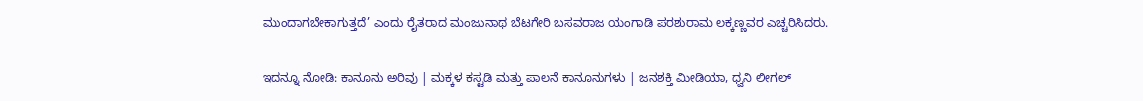ಮುಂದಾಗಬೇಕಾಗುತ್ತದೆ’ ಎಂದು ರೈತರಾದ ಮಂಜುನಾಥ ಬೆಟಗೇರಿ ಬಸವರಾಜ ಯಂಗಾಡಿ ಪರಶುರಾಮ ಲಕ್ಕಣ್ಣವರ ಎಚ್ಚರಿಸಿದರು.

ಇದನ್ನೂ ನೋಡಿ: ಕಾನೂನು ಅರಿವು | ಮಕ್ಕಳ ಕಸ್ಟಡಿ ಮತ್ತು ಪಾಲನೆ ಕಾನೂನುಗಳು | ಜನಶಕ್ತಿ ಮೀಡಿಯಾ, ಧ್ವನಿ ಲೀಗಲ್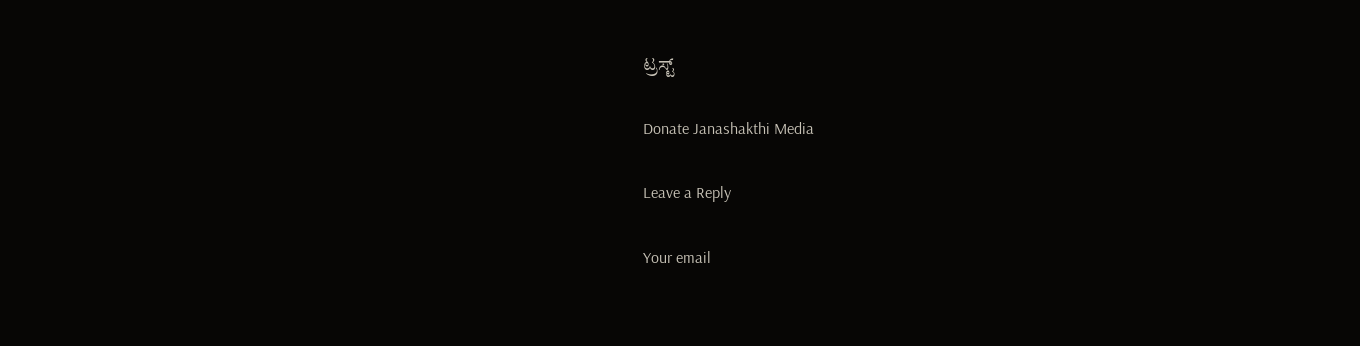ಟ್ರಸ್ಟ್

Donate Janashakthi Media

Leave a Reply

Your email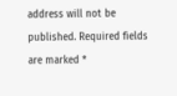address will not be published. Required fields are marked *